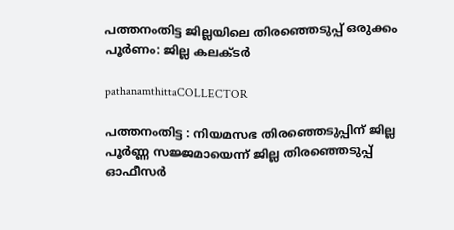പത്തനംതിട്ട ജില്ലയിലെ തിരഞ്ഞെടുപ്പ് ഒരുക്കം പൂർണം: ജില്ല കലക്ടർ

pathanamthittaCOLLECTOR

പത്തനംതിട്ട : നിയമസഭ തിരഞ്ഞെടുപ്പിന് ജില്ല പൂർണ്ണ സജ്ജമായെന്ന് ജില്ല തിരഞ്ഞെടുപ്പ് ഓഫീസർ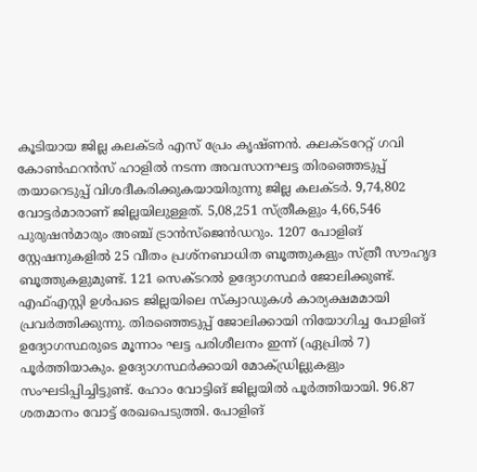കൂടിയായ ജില്ല കലക്ടർ എസ് പ്രേം കൃഷ്ണൻ. കലക്ടറേറ്റ് ഗവി കോൺഫറൻസ് ഹാളിൽ നടന്ന അവസാനഘട്ട തിരഞ്ഞെടുപ്പ് തയാറെടുപ്പ് വിശദീകരിക്കുകയായിരുന്നു ജില്ല കലക്ടർ. 9,74,802 വോട്ടർമാരാണ് ജില്ലയിലുള്ളത്. 5,08,251 സ്ത്രീകളും 4,66,546 പുരുഷൻമാരും അഞ്ച് ട്രാൻസ്ജെൻഡറും. 1207 പോളിങ് സ്റ്റേഷനുകളിൽ 25 വീതം പ്രശ്നബാധിത ബൂത്തുകളും സ്ത്രീ സൗഹൃദ ബൂത്തുകളുമുണ്ട്. 121 സെക്ടറൽ ഉദ്യോഗസ്ഥർ ജോലിക്കുണ്ട്. എഫ്എസ്റ്റി ഉൾപടെ ജില്ലയിലെ സ്‌ക്വാഡുകൾ കാര്യക്ഷമമായി പ്രവർത്തിക്കുന്നു. തിരഞ്ഞെടുപ്പ് ജോലിക്കായി നിയോഗിച്ച പോളിങ് ഉദ്യോഗസ്ഥരുടെ മൂന്നാം ഘട്ട പരിശീലനം ഇന്ന് (ഏപ്രിൽ 7) പൂർത്തിയാകും. ഉദ്യോഗസ്ഥർക്കായി മോക്ഡ്രില്ലുകളും സംഘടിപ്പിച്ചിട്ടുണ്ട്. ഹോം വോട്ടിങ് ജില്ലയിൽ പൂർത്തിയായി. 96.87 ശതമാനം വോട്ട് രേഖപെടുത്തി. പോളിങ്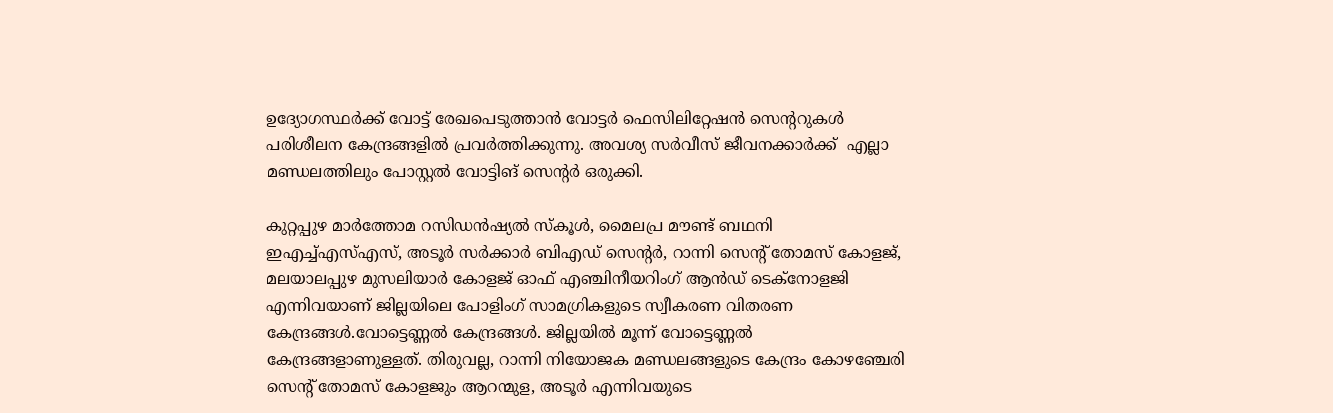ഉദ്യോഗസ്ഥർക്ക് വോട്ട് രേഖപെടുത്താൻ വോട്ടർ ഫെസിലിറ്റേഷൻ സെന്ററുകൾ പരിശീലന കേന്ദ്രങ്ങളിൽ പ്രവർത്തിക്കുന്നു. അവശ്യ സർവീസ് ജീവനക്കാർക്ക്  എല്ലാ മണ്ഡലത്തിലും പോസ്റ്റൽ വോട്ടിങ് സെന്റർ ഒരുക്കി.

കുറ്റപ്പുഴ മാർത്തോമ റസിഡൻഷ്യൽ സ്‌കൂൾ, മൈലപ്ര മൗണ്ട് ബഥനി ഇഎച്ച്എസ്എസ്, അടൂർ സർക്കാർ ബിഎഡ് സെന്റർ, റാന്നി സെന്റ് തോമസ് കോളജ്, മലയാലപ്പുഴ മുസലിയാർ കോളജ് ഓഫ് എഞ്ചിനീയറിംഗ് ആൻഡ് ടെക്നോളജി എന്നിവയാണ് ജില്ലയിലെ പോളിംഗ് സാമഗ്രികളുടെ സ്വീകരണ വിതരണ കേന്ദ്രങ്ങൾ.വോട്ടെണ്ണൽ കേന്ദ്രങ്ങൾ. ജില്ലയിൽ മൂന്ന് വോട്ടെണ്ണൽ കേന്ദ്രങ്ങളാണുള്ളത്. തിരുവല്ല, റാന്നി നിയോജക മണ്ഡലങ്ങളുടെ കേന്ദ്രം കോഴഞ്ചേരി സെന്റ് തോമസ് കോളജും ആറന്മുള, അടൂർ എന്നിവയുടെ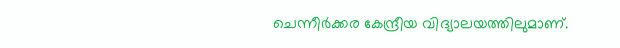ചെന്നീർക്കര കേന്ദ്രീയ വിദ്യാലയത്തിലുമാണ്.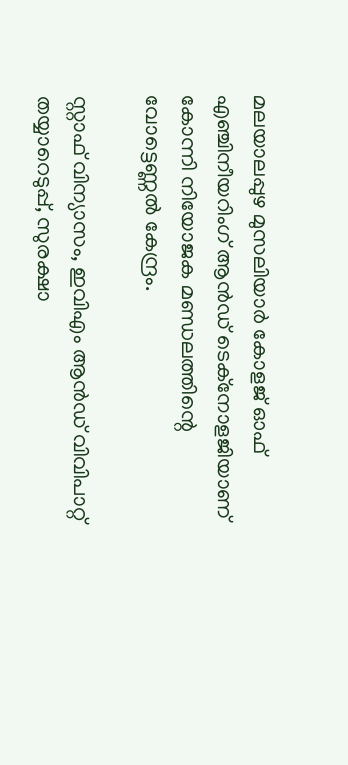മലയാലപ്പുഴ മുസലിയാർ കോളജ് ഓഫ് എഞ്ചിനീയറിംഗ് ആൻഡ് ടെക്നോളജിയാണ് കോന്നി നിയോജക മണ്ഡലത്തിന്റെ വോട്ടെണ്ണൽ കേന്ദ്രം.

സ്റ്റാഫ് വിന്യാസം, ഇവിഎം ആൻഡ് വിവിപാറ്റ് തയ്യാറെടുപ്പ്, സുരക്ഷാ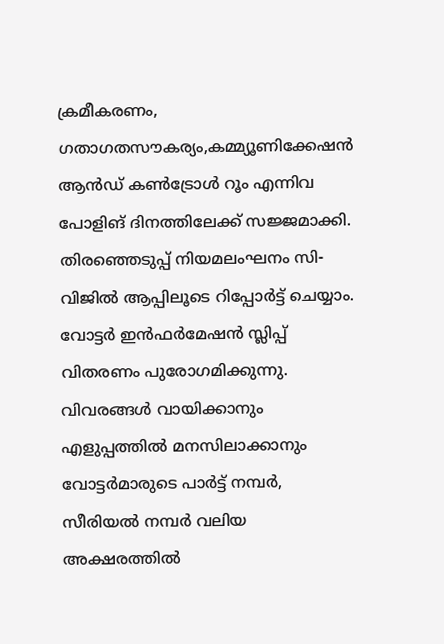ക്രമീകരണം, ഗതാഗതസൗകര്യം,കമ്മ്യൂണിക്കേഷൻ ആൻഡ് കൺട്രോൾ റൂം എന്നിവ പോളിങ് ദിനത്തിലേക്ക് സജ്ജമാക്കി. തിരഞ്ഞെടുപ്പ് നിയമലംഘനം സി-വിജിൽ ആപ്പിലൂടെ റിപ്പോർട്ട് ചെയ്യാം. വോട്ടർ ഇൻഫർമേഷൻ സ്ലിപ്പ് വിതരണം പുരോഗമിക്കുന്നു. വിവരങ്ങൾ വായിക്കാനും എളുപ്പത്തിൽ മനസിലാക്കാനും വോട്ടർമാരുടെ പാർട്ട് നമ്പർ, സീരിയൽ നമ്പർ വലിയ അക്ഷരത്തിൽ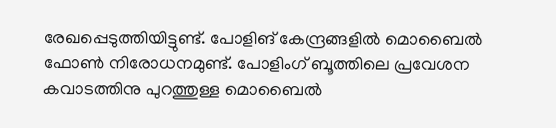രേഖപ്പെടുത്തിയിട്ടുണ്ട്. പോളിങ് കേന്ദ്രങ്ങളിൽ മൊബൈൽ ഫോൺ നിരോധനമുണ്ട്. പോളിംഗ് ബൂത്തിലെ പ്രവേശന കവാടത്തിനു പുറത്തുള്ള മൊബൈൽ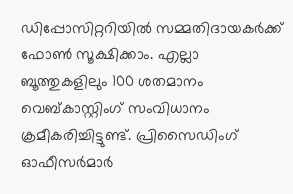ഡിപ്പോസിറ്ററിയിൽ സമ്മതിദായകർക്ക് ഫോൺ സൂക്ഷിക്കാം. എല്ലാ ബൂത്തുകളിലും 100 ശതമാനം വെബ്കാസ്റ്റിംഗ് സംവിധാനം ക്രമീകരിച്ചിട്ടുണ്ട്. പ്രിസൈഡിംഗ് ഓഫീസർമാർ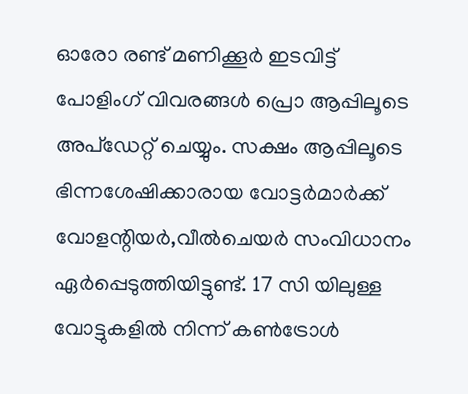ഓരോ രണ്ട് മണിക്കൂർ ഇടവിട്ട് പോളിംഗ് വിവരങ്ങൾ പ്രൊ ആപ്പിലൂടെ അപ്ഡേറ്റ് ചെയ്യും. സക്ഷം ആപ്പിലൂടെ ഭിന്നശേഷിക്കാരായ വോട്ടർമാർക്ക് വോളന്റിയർ,വീൽചെയർ സംവിധാനം ഏർപ്പെടുത്തിയിട്ടുണ്ട്. 17 സി യിലുള്ള വോട്ടുകളിൽ നിന്ന് കൺട്രോൾ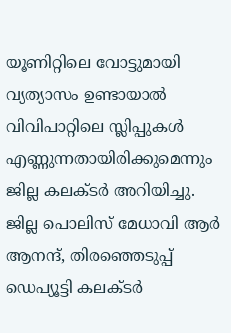യൂണിറ്റിലെ വോട്ടുമായി വ്യത്യാസം ഉണ്ടായാൽ വിവിപാറ്റിലെ സ്ലിപ്പുകൾ എണ്ണുന്നതായിരിക്കുമെന്നും ജില്ല കലക്ടർ അറിയിച്ചു. ജില്ല പൊലിസ് മേധാവി ആർ ആനന്ദ്, തിരഞ്ഞെടുപ്പ് ഡെപ്യൂട്ടി കലക്ടർ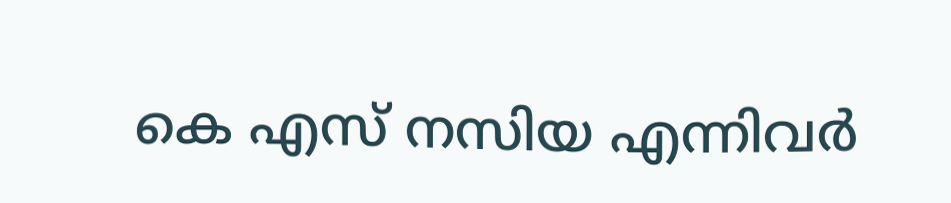കെ എസ് നസിയ എന്നിവർ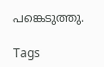പങ്കെടുത്തു.

Tags